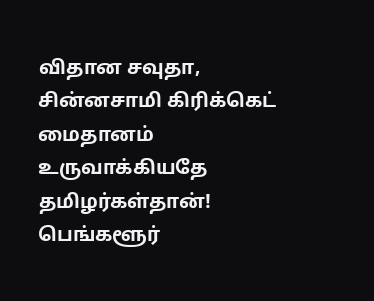விதான சவுதா, சின்னசாமி கிரிக்கெட் மைதானம் உருவாக்கியதே தமிழர்கள்தான்! பெங்களூர்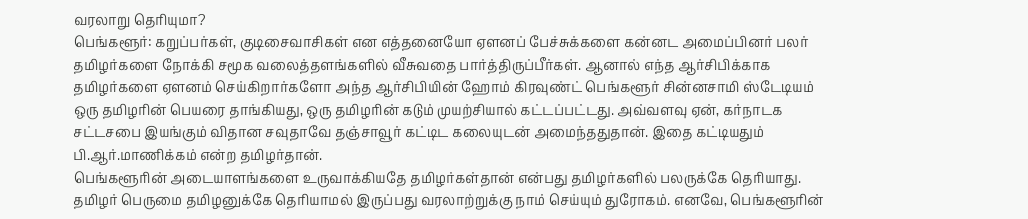வரலாறு தெரியுமா?
பெங்களூர்: கறுப்பர்கள், குடிசைவாசிகள் என எத்தனையோ ஏளனப் பேச்சுக்களை கன்னட அமைப்பினர் பலர் தமிழர்களை நோக்கி சமூக வலைத்தளங்களில் வீசுவதை பார்த்திருப்பீர்கள். ஆனால் எந்த ஆர்சிபிக்காக தமிழர்களை ஏளனம் செய்கிறார்களோ அந்த ஆர்சிபியின் ஹோம் கிரவுண்ட் பெங்களூர் சின்னசாமி ஸ்டேடியம் ஒரு தமிழரின் பெயரை தாங்கியது, ஒரு தமிழரின் கடும் முயற்சியால் கட்டப்பட்டது. அவ்வளவு ஏன், கர்நாடக சட்டசபை இயங்கும் விதான சவுதாவே தஞ்சாவூர் கட்டிட கலையுடன் அமைந்ததுதான். இதை கட்டியதும் பி.ஆர்.மாணிக்கம் என்ற தமிழர்தான்.
பெங்களூரின் அடையாளங்களை உருவாக்கியதே தமிழர்கள்தான் என்பது தமிழர்களில் பலருக்கே தெரியாது. தமிழர் பெருமை தமிழனுக்கே தெரியாமல் இருப்பது வரலாற்றுக்கு நாம் செய்யும் துரோகம். எனவே, பெங்களூரின்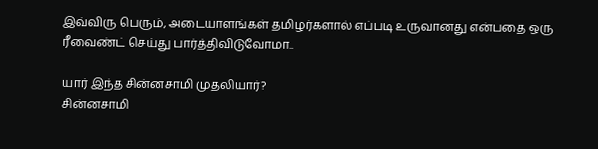இவ்விரு பெரும், அடையாளங்கள் தமிழர்களால் எப்படி உருவானது என்பதை ஒரு ரீவைண்ட் செய்து பார்த்திவிடுவோமா..

யார் இந்த சின்னசாமி முதலியார்?
சின்னசாமி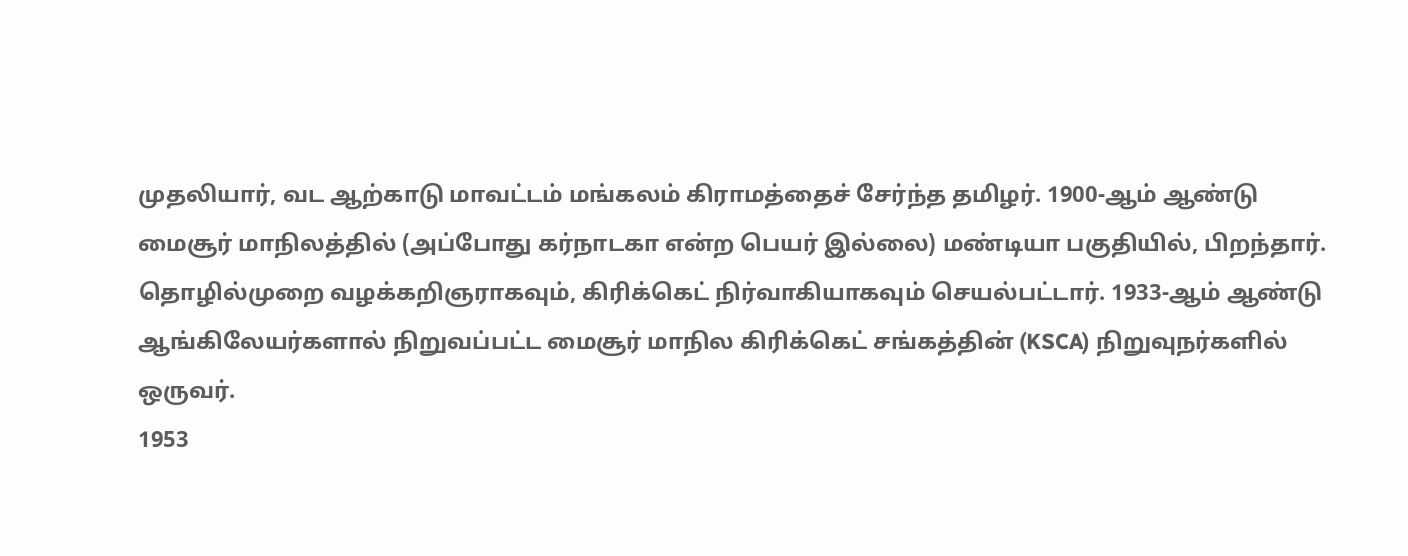முதலியார், வட ஆற்காடு மாவட்டம் மங்கலம் கிராமத்தைச் சேர்ந்த தமிழர். 1900-ஆம் ஆண்டு மைசூர் மாநிலத்தில் (அப்போது கர்நாடகா என்ற பெயர் இல்லை) மண்டியா பகுதியில், பிறந்தார். தொழில்முறை வழக்கறிஞராகவும், கிரிக்கெட் நிர்வாகியாகவும் செயல்பட்டார். 1933-ஆம் ஆண்டு ஆங்கிலேயர்களால் நிறுவப்பட்ட மைசூர் மாநில கிரிக்கெட் சங்கத்தின் (KSCA) நிறுவுநர்களில் ஒருவர்.
1953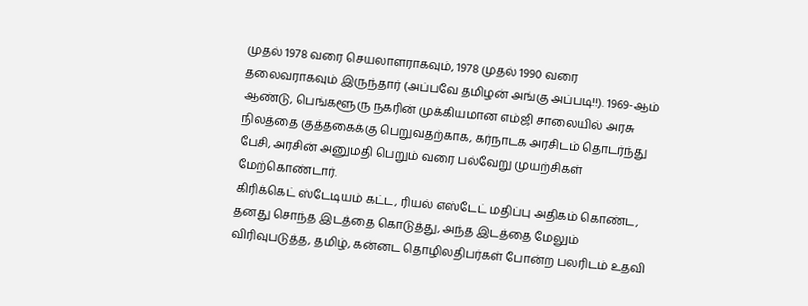முதல் 1978 வரை செயலாளராகவும், 1978 முதல் 1990 வரை தலைவராகவும் இருந்தார் (அப்பவே தமிழன் அங்கு அப்படி!!). 1969-ஆம் ஆண்டு, பெங்களூரு நகரின் முக்கியமான எம்ஜி சாலையில் அரசு நிலத்தை குத்தகைக்கு பெறுவதற்காக, கர்நாடக அரசிடம் தொடர்ந்து பேசி, அரசின் அனுமதி பெறும் வரை பல்வேறு முயற்சிகள் மேற்கொண்டார்.
கிரிக்கெட் ஸ்டேடியம் கட்ட, ரியல் எஸ்டேட் மதிப்பு அதிகம் கொண்ட, தனது சொந்த இடத்தை கொடுத்து, அந்த இடத்தை மேலும் விரிவுபடுத்த, தமிழ், கன்னட தொழிலதிபர்கள் போன்ற பலரிடம் உதவி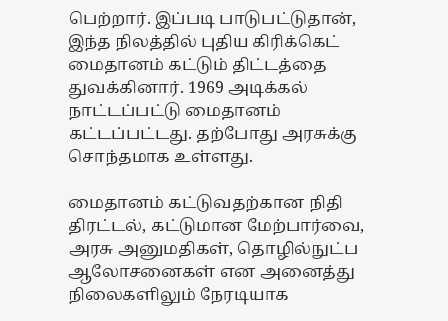பெற்றார். இப்படி பாடுபட்டுதான், இந்த நிலத்தில் புதிய கிரிக்கெட் மைதானம் கட்டும் திட்டத்தை துவக்கினார். 1969 அடிக்கல் நாட்டப்பட்டு மைதானம் கட்டப்பட்டது. தற்போது அரசுக்கு சொந்தமாக உள்ளது.

மைதானம் கட்டுவதற்கான நிதி திரட்டல், கட்டுமான மேற்பார்வை, அரசு அனுமதிகள், தொழில்நுட்ப ஆலோசனைகள் என அனைத்து நிலைகளிலும் நேரடியாக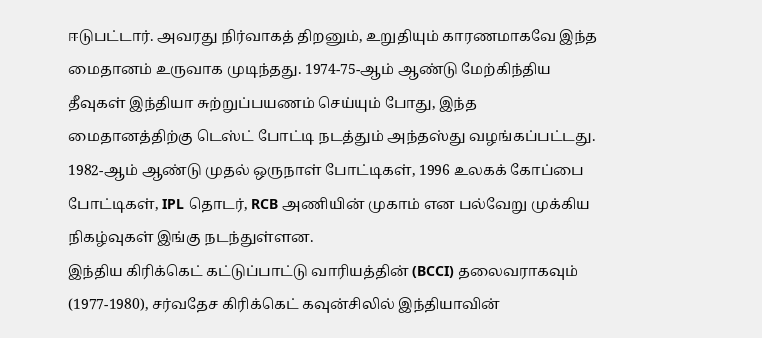ஈடுபட்டார். அவரது நிர்வாகத் திறனும், உறுதியும் காரணமாகவே இந்த மைதானம் உருவாக முடிந்தது. 1974-75-ஆம் ஆண்டு மேற்கிந்திய தீவுகள் இந்தியா சுற்றுப்பயணம் செய்யும் போது, இந்த மைதானத்திற்கு டெஸ்ட் போட்டி நடத்தும் அந்தஸ்து வழங்கப்பட்டது. 1982-ஆம் ஆண்டு முதல் ஒருநாள் போட்டிகள், 1996 உலகக் கோப்பை போட்டிகள், IPL தொடர், RCB அணியின் முகாம் என பல்வேறு முக்கிய நிகழ்வுகள் இங்கு நடந்துள்ளன.
இந்திய கிரிக்கெட் கட்டுப்பாட்டு வாரியத்தின் (BCCI) தலைவராகவும் (1977-1980), சர்வதேச கிரிக்கெட் கவுன்சிலில் இந்தியாவின்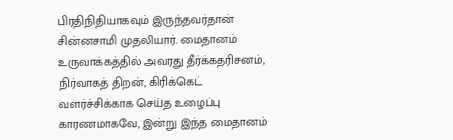பிரதிநிதியாகவும் இருந்தவர்தான் சின்னசாமி முதலியார். மைதானம் உருவாக்கத்தில் அவரது தீர்க்கதரிசனம், நிர்வாகத் திறன், கிரிக்கெட் வளர்ச்சிக்காக செய்த உழைப்பு காரணமாகவே, இன்று இந்த மைதானம்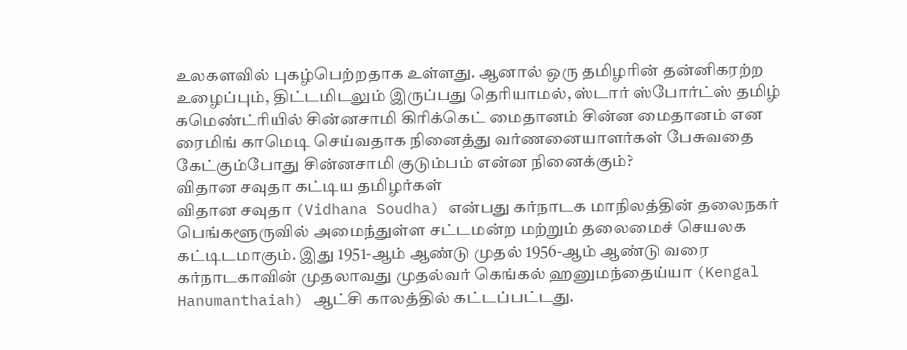உலகளவில் புகழ்பெற்றதாக உள்ளது. ஆனால் ஒரு தமிழரின் தன்னிகரற்ற உழைப்பும், திட்டமிடலும் இருப்பது தெரியாமல், ஸ்டார் ஸ்போர்ட்ஸ் தமிழ் கமெண்ட்ரியில் சின்னசாமி கிரிக்கெட் மைதானம் சின்ன மைதானம் என ரைமிங் காமெடி செய்வதாக நினைத்து வர்ணனையாளர்கள் பேசுவதை கேட்கும்போது சின்னசாமி குடும்பம் என்ன நினைக்கும்?
விதான சவுதா கட்டிய தமிழர்கள்
விதான சவுதா (Vidhana Soudha) என்பது கர்நாடக மாநிலத்தின் தலைநகர் பெங்களூருவில் அமைந்துள்ள சட்டமன்ற மற்றும் தலைமைச் செயலக கட்டிடமாகும். இது 1951-ஆம் ஆண்டு முதல் 1956-ஆம் ஆண்டு வரை கர்நாடகாவின் முதலாவது முதல்வர் கெங்கல் ஹனுமந்தைய்யா (Kengal Hanumanthaiah) ஆட்சி காலத்தில் கட்டப்பட்டது.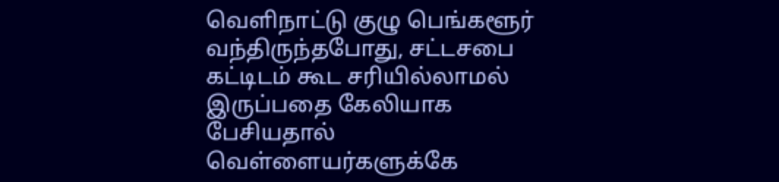வெளிநாட்டு குழு பெங்களூர் வந்திருந்தபோது, சட்டசபை கட்டிடம் கூட சரியில்லாமல் இருப்பதை கேலியாக பேசியதால் வெள்ளையர்களுக்கே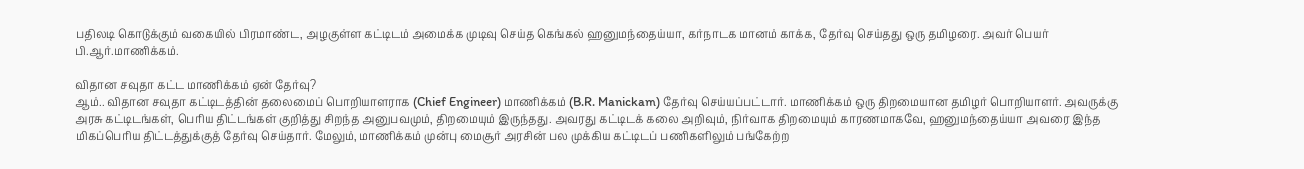பதிலடி கொடுக்கும் வகையில் பிரமாண்ட, அழகுள்ள கட்டிடம் அமைக்க முடிவு செய்த கெங்கல் ஹனுமந்தைய்யா, கர்நாடக மானம் காக்க, தேர்வு செய்தது ஒரு தமிழரை. அவர் பெயர் பி.ஆர்.மாணிக்கம்.

விதான சவுதா கட்ட மாணிக்கம் ஏன் தேர்வு?
ஆம்.. விதான சவுதா கட்டிடத்தின் தலைமைப் பொறியாளராக (Chief Engineer) மாணிக்கம் (B.R. Manickam) தேர்வு செய்யப்பட்டார். மாணிக்கம் ஒரு திறமையான தமிழர் பொறியாளர். அவருக்கு அரசு கட்டிடங்கள், பெரிய திட்டங்கள் குறித்து சிறந்த அனுபவமும், திறமையும் இருந்தது. அவரது கட்டிடக் கலை அறிவும், நிர்வாக திறமையும் காரணமாகவே, ஹனுமந்தைய்யா அவரை இந்த மிகப்பெரிய திட்டத்துக்குத் தேர்வு செய்தார். மேலும், மாணிக்கம் முன்பு மைசூர் அரசின் பல முக்கிய கட்டிடப் பணிகளிலும் பங்கேற்ற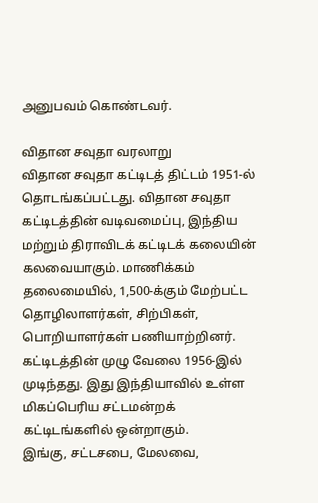அனுபவம் கொண்டவர்.

விதான சவுதா வரலாறு
விதான சவுதா கட்டிடத் திட்டம் 1951-ல் தொடங்கப்பட்டது. விதான சவுதா கட்டிடத்தின் வடிவமைப்பு, இந்திய மற்றும் திராவிடக் கட்டிடக் கலையின் கலவையாகும். மாணிக்கம் தலைமையில், 1,500-க்கும் மேற்பட்ட தொழிலாளர்கள், சிற்பிகள், பொறியாளர்கள் பணியாற்றினர். கட்டிடத்தின் முழு வேலை 1956-இல் முடிந்தது. இது இந்தியாவில் உள்ள மிகப்பெரிய சட்டமன்றக் கட்டிடங்களில் ஒன்றாகும்.
இங்கு, சட்டசபை, மேலவை,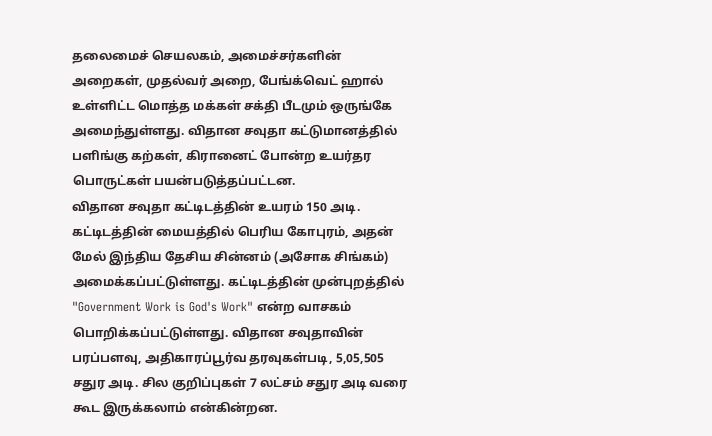தலைமைச் செயலகம், அமைச்சர்களின் அறைகள், முதல்வர் அறை, பேங்க்வெட் ஹால் உள்ளிட்ட மொத்த மக்கள் சக்தி பீடமும் ஒருங்கே அமைந்துள்ளது. விதான சவுதா கட்டுமானத்தில் பளிங்கு கற்கள், கிரானைட் போன்ற உயர்தர பொருட்கள் பயன்படுத்தப்பட்டன.
விதான சவுதா கட்டிடத்தின் உயரம் 150 அடி. கட்டிடத்தின் மையத்தில் பெரிய கோபுரம், அதன் மேல் இந்திய தேசிய சின்னம் (அசோக சிங்கம்) அமைக்கப்பட்டுள்ளது. கட்டிடத்தின் முன்புறத்தில் "Government Work is God's Work" என்ற வாசகம் பொறிக்கப்பட்டுள்ளது. விதான சவுதாவின் பரப்பளவு, அதிகாரப்பூர்வ தரவுகள்படி, 5,05,505 சதுர அடி. சில குறிப்புகள் 7 லட்சம் சதுர அடி வரை கூட இருக்கலாம் என்கின்றன.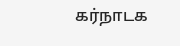கர்நாடக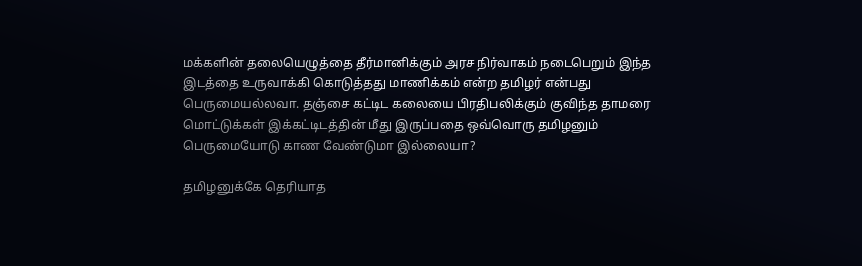மக்களின் தலையெழுத்தை தீர்மானிக்கும் அரச நிர்வாகம் நடைபெறும் இந்த இடத்தை உருவாக்கி கொடுத்தது மாணிக்கம் என்ற தமிழர் என்பது பெருமையல்லவா. தஞ்சை கட்டிட கலையை பிரதிபலிக்கும் குவிந்த தாமரை மொட்டுக்கள் இக்கட்டிடத்தின் மீது இருப்பதை ஒவ்வொரு தமிழனும் பெருமையோடு காண வேண்டுமா இல்லையா?

தமிழனுக்கே தெரியாத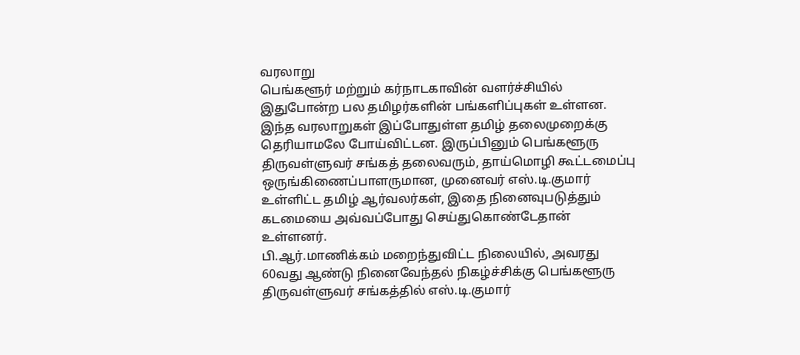வரலாறு
பெங்களூர் மற்றும் கர்நாடகாவின் வளர்ச்சியில் இதுபோன்ற பல தமிழர்களின் பங்களிப்புகள் உள்ளன. இந்த வரலாறுகள் இப்போதுள்ள தமிழ் தலைமுறைக்கு தெரியாமலே போய்விட்டன. இருப்பினும் பெங்களூரு திருவள்ளுவர் சங்கத் தலைவரும், தாய்மொழி கூட்டமைப்பு ஒருங்கிணைப்பாளருமான, முனைவர் எஸ்.டி.குமார் உள்ளிட்ட தமிழ் ஆர்வலர்கள், இதை நினைவுபடுத்தும் கடமையை அவ்வப்போது செய்துகொண்டேதான் உள்ளனர்.
பி.ஆர்.மாணிக்கம் மறைந்துவிட்ட நிலையில், அவரது 60வது ஆண்டு நினைவேந்தல் நிகழ்ச்சிக்கு பெங்களூரு திருவள்ளுவர் சங்கத்தில் எஸ்.டி.குமார்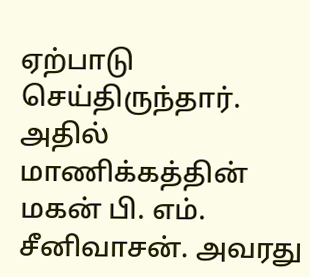ஏற்பாடு செய்திருந்தார். அதில் மாணிக்கத்தின் மகன் பி. எம். சீனிவாசன். அவரது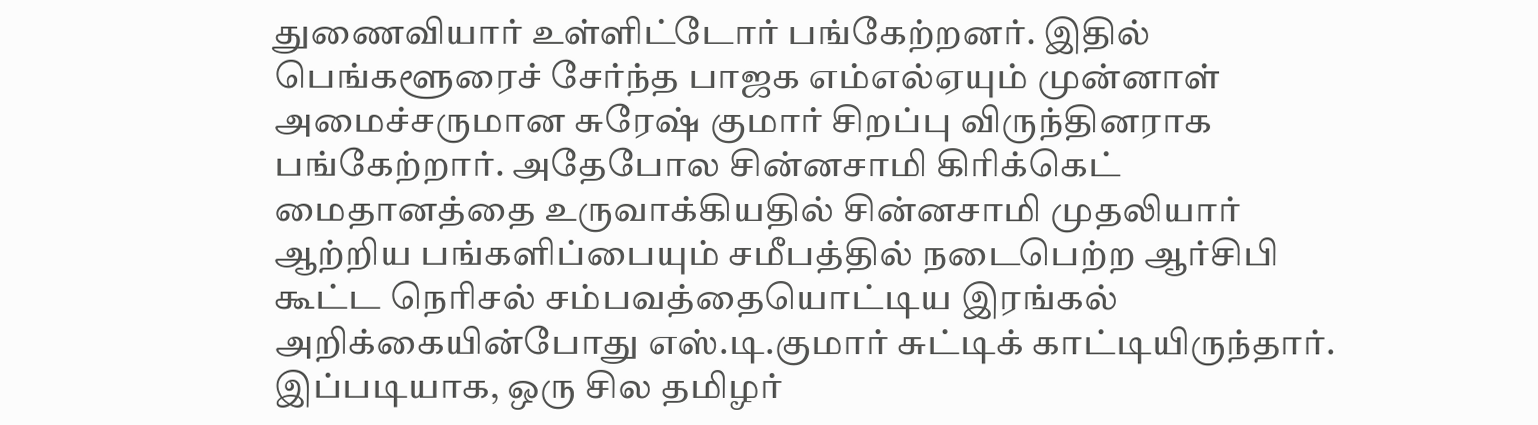துணைவியார் உள்ளிட்டோர் பங்கேற்றனர். இதில் பெங்களூரைச் சேர்ந்த பாஜக எம்எல்ஏயும் முன்னாள் அமைச்சருமான சுரேஷ் குமார் சிறப்பு விருந்தினராக பங்கேற்றார். அதேபோல சின்னசாமி கிரிக்கெட் மைதானத்தை உருவாக்கியதில் சின்னசாமி முதலியார் ஆற்றிய பங்களிப்பையும் சமீபத்தில் நடைபெற்ற ஆர்சிபி கூட்ட நெரிசல் சம்பவத்தையொட்டிய இரங்கல் அறிக்கையின்போது எஸ்.டி.குமார் சுட்டிக் காட்டியிருந்தார்.
இப்படியாக, ஒரு சில தமிழர்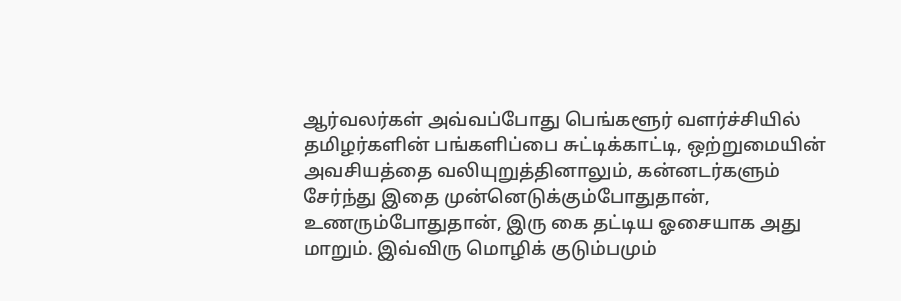ஆர்வலர்கள் அவ்வப்போது பெங்களூர் வளர்ச்சியில் தமிழர்களின் பங்களிப்பை சுட்டிக்காட்டி, ஒற்றுமையின் அவசியத்தை வலியுறுத்தினாலும், கன்னடர்களும் சேர்ந்து இதை முன்னெடுக்கும்போதுதான், உணரும்போதுதான், இரு கை தட்டிய ஓசையாக அது மாறும். இவ்விரு மொழிக் குடும்பமும்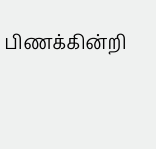பிணக்கின்றி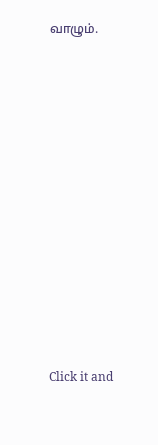வாழும்.












Click it and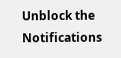Unblock the Notifications